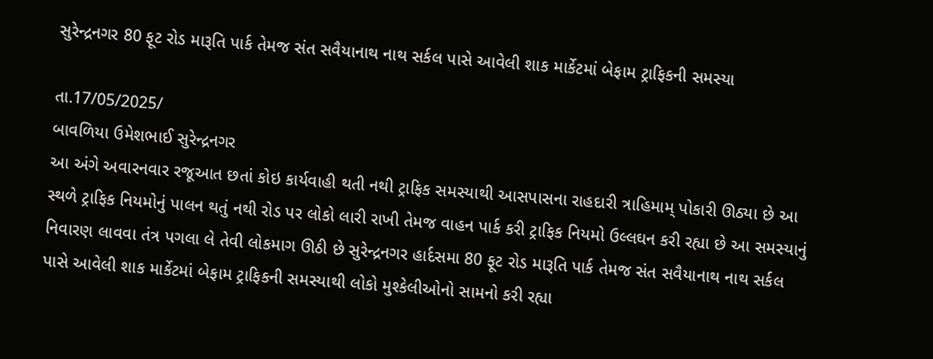સુરેન્દ્રનગર 80 ફૂટ રોડ મારૂતિ પાર્ક તેમજ સંત સવૈયાનાથ નાથ સર્કલ પાસે આવેલી શાક માર્કેટમાં બેફામ ટ્રાફિકની સમસ્યા

તા.17/05/2025/
બાવળિયા ઉમેશભાઈ સુરેન્દ્રનગર
આ અંગે અવારનવાર રજૂઆત છતાં કોઇ કાર્યવાહી થતી નથી ટ્રાફિક સમસ્યાથી આસપાસના રાહદારી ત્રાહિમામ્ પોકારી ઊઠ્યા છે આ સ્થળે ટ્રાફિક નિયમોનું પાલન થતું નથી રોડ પર લોકો લારી રાખી તેમજ વાહન પાર્ક કરી ટ્રાફિક નિયમો ઉલ્લઘન કરી રહ્યા છે આ સમસ્યાનું નિવારણ લાવવા તંત્ર પગલા લે તેવી લોકમાગ ઊઠી છે સુરેન્દ્રનગર હાર્દસમા 80 ફૂટ રોડ મારૂતિ પાર્ક તેમજ સંત સવૈયાનાથ નાથ સર્કલ પાસે આવેલી શાક માર્કેટમાં બેફામ ટ્રાફિકની સમસ્યાથી લોકો મુશ્કેલીઓનો સામનો કરી રહ્યા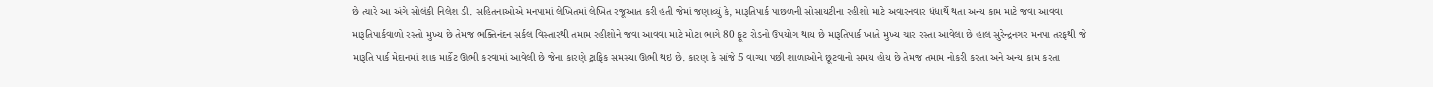છે ત્યારે આ અંગે સોલંકી નિલેશ ડી. સહિતનાઓએ મનપામાં લેખિતમાં લેખિત રજૂઆત કરી હતી જેમાં જણાવ્યું કે, મારૂતિપાર્ક પાછળની સોસાયટીના રહીશો માટે અવારનવાર ધંધાર્થે થતા અન્ય કામ માટે જવા આવવા મારૂતિપાર્કવાળો રસ્તો મુખ્ય છે તેમજ ભક્તિનંદન સર્કલ વિસ્તારથી તમામ રહીશોને જવા આવવા માટે મોટા ભાગે 80 ફૂટ રોડનો ઉપયોગ થાય છે મારૂતિપાર્ક ખાતે મુખ્ય ચાર રસ્તા આવેલા છે હાલ સુરેન્દ્રનગર મનપા તરફથી જે મારૂતિ પાર્ક મેદાનમાં શાક માર્કેટ ઊભી કરવામાં આવેલી છે જેના કારણે ટ્રાફિક સમસ્યા ઊભી થઇ છે. કારણ કે સાંજે 5 વાગ્યા પછી શાળાઓને છૂટવાનો સમય હોય છે તેમજ તમામ નોકરી કરતા અને અન્ય કામ કરતા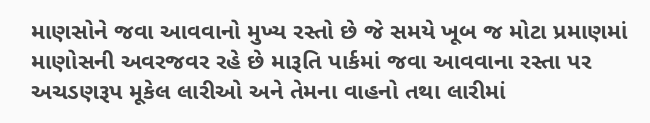માણસોને જવા આવવાનો મુખ્ય રસ્તો છે જે સમયે ખૂબ જ મોટા પ્રમાણમાં માણોસની અવરજવર રહે છે મારૂતિ પાર્કમાં જવા આવવાના રસ્તા પર અચડણરૂપ મૂકેલ લારીઓ અને તેમના વાહનો તથા લારીમાં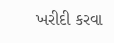ખરીદી કરવા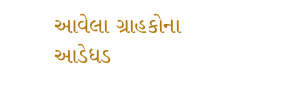આવેલા ગ્રાહકોના આડેધડ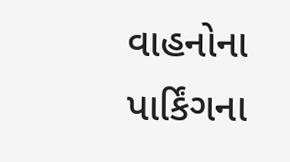વાહનોના પાર્કિંગના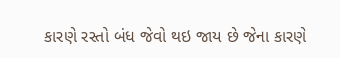કારણે રસ્તો બંધ જેવો થઇ જાય છે જેના કારણે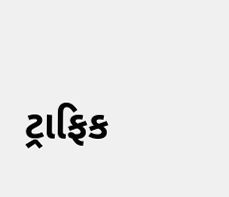ટ્રાફિક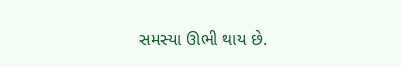સમસ્યા ઊભી થાય છે.